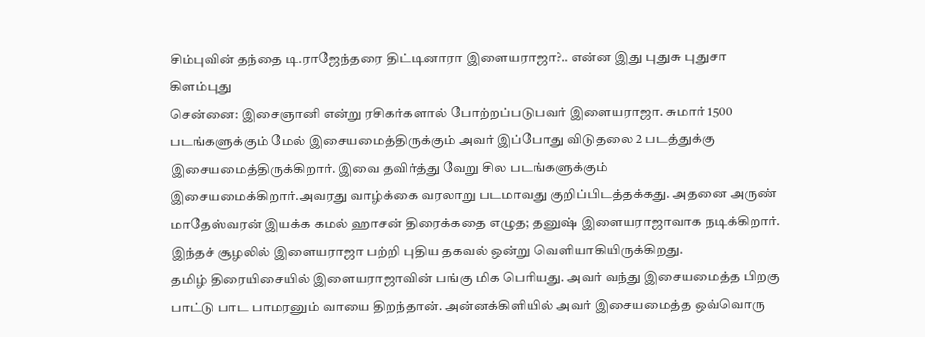சிம்புவின் தந்தை டி.ராஜேந்தரை திட்டினாரா இளையராஜா?.. என்ன இது புதுசு புதுசா கிளம்புது
சென்னை: இசைஞானி என்று ரசிகர்களால் போற்றப்படுபவர் இளையராஜா. சுமார் 1500 படங்களுக்கும் மேல் இசையமைத்திருக்கும் அவர் இப்போது விடுதலை 2 படத்துக்கு இசையமைத்திருக்கிறார். இவை தவிர்த்து வேறு சில படங்களுக்கும் இசையமைக்கிறார்.அவரது வாழ்க்கை வரலாறு படமாவது குறிப்பிடத்தக்கது. அதனை அருண் மாதேஸ்வரன் இயக்க கமல் ஹாசன் திரைக்கதை எழுத; தனுஷ் இளையராஜாவாக நடிக்கிறார். இந்தச் சூழலில் இளையராஜா பற்றி புதிய தகவல் ஒன்று வெளியாகியிருக்கிறது.
தமிழ் திரையிசையில் இளையராஜாவின் பங்கு மிக பெரியது. அவர் வந்து இசையமைத்த பிறகு பாட்டு பாட பாமரனும் வாயை திறந்தான். அன்னக்கிளியில் அவர் இசையமைத்த ஒவ்வொரு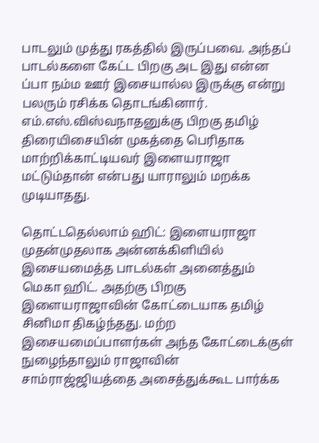பாடலும் முத்து ரகத்தில் இருப்பவை. அந்தப் பாடல்களை கேட்ட பிறகு அட இது என்ன ப்பா நம்ம ஊர் இசையால்ல இருக்கு என்று பலரும் ரசிக்க தொடங்கினார். எம்.எஸ்.விஸ்வநாதனுக்கு பிறகு தமிழ் திரையிசையின் முகத்தை பெரிதாக மாற்றிக்காட்டியவர் இளையராஜா மட்டும்தான் என்பது யாராலும் மறக்க முடியாதது.

தொட்டதெல்லாம் ஹிட்: இளையராஜா முதன்முதலாக அன்னக்கிளியில் இசையமைத்த பாடல்கள் அனைத்தும் மெகா ஹிட். அதற்கு பிறகு இளையராஜாவின் கோட்டையாக தமிழ் சினிமா திகழ்ந்தது. மற்ற இசையமைப்பாளர்கள் அந்த கோட்டைக்குள் நுழைந்தாலும் ராஜாவின் சாம்ராஜ்ஜியத்தை அசைத்துக்கூட பார்க்க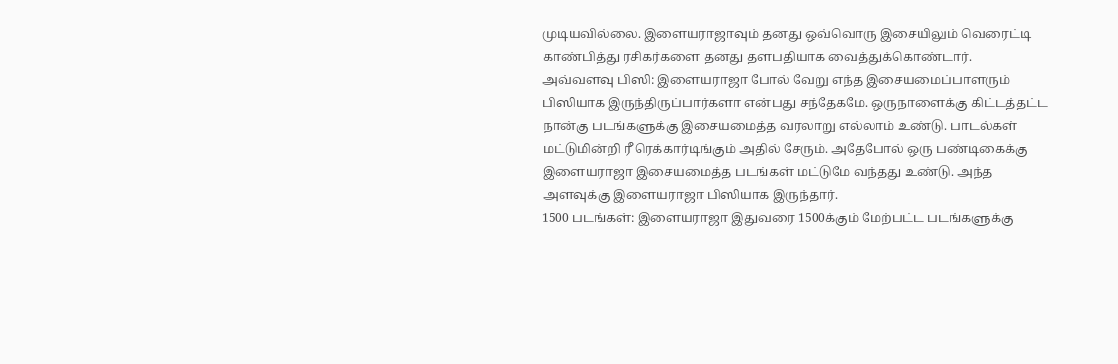முடியவில்லை. இளையராஜாவும் தனது ஒவ்வொரு இசையிலும் வெரைட்டி காண்பித்து ரசிகர்களை தனது தளபதியாக வைத்துக்கொண்டார்.
அவ்வளவு பிஸி: இளையராஜா போல் வேறு எந்த இசையமைப்பாளரும் பிஸியாக இருந்திருப்பார்களா என்பது சந்தேகமே. ஒருநாளைக்கு கிட்டத்தட்ட நான்கு படங்களுக்கு இசையமைத்த வரலாறு எல்லாம் உண்டு. பாடல்கள் மட்டுமின்றி ரீ ரெக்கார்டிங்கும் அதில் சேரும். அதேபோல் ஒரு பண்டிகைக்கு இளையராஜா இசையமைத்த படங்கள் மட்டுமே வந்தது உண்டு. அந்த அளவுக்கு இளையராஜா பிஸியாக இருந்தார்.
1500 படங்கள்: இளையராஜா இதுவரை 1500க்கும் மேற்பட்ட படங்களுக்கு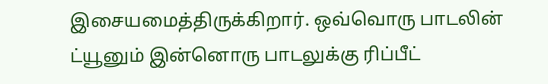இசையமைத்திருக்கிறார். ஒவ்வொரு பாடலின் ட்யூனும் இன்னொரு பாடலுக்கு ரிப்பீட்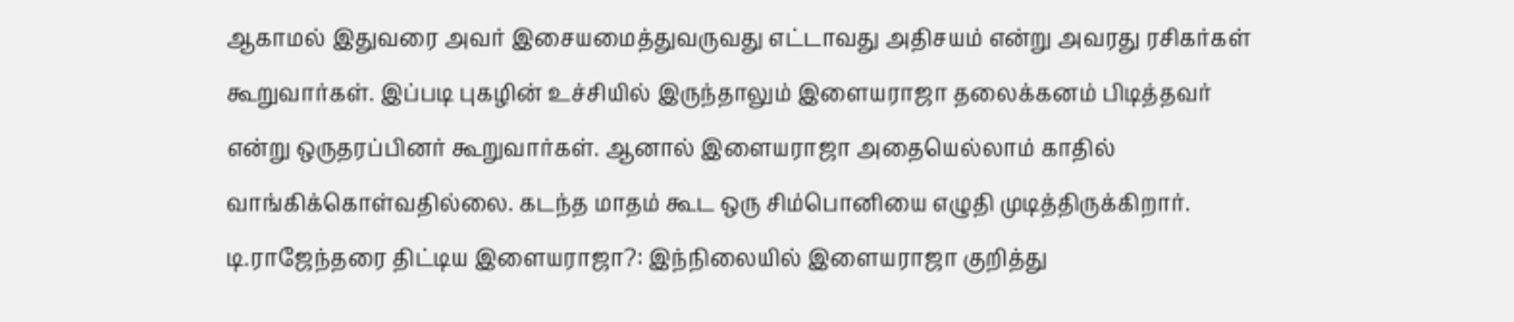ஆகாமல் இதுவரை அவர் இசையமைத்துவருவது எட்டாவது அதிசயம் என்று அவரது ரசிகர்கள் கூறுவார்கள். இப்படி புகழின் உச்சியில் இருந்தாலும் இளையராஜா தலைக்கனம் பிடித்தவர் என்று ஒருதரப்பினர் கூறுவார்கள். ஆனால் இளையராஜா அதையெல்லாம் காதில் வாங்கிக்கொள்வதில்லை. கடந்த மாதம் கூட ஒரு சிம்பொனியை எழுதி முடித்திருக்கிறார்.
டி.ராஜேந்தரை திட்டிய இளையராஜா?: இந்நிலையில் இளையராஜா குறித்து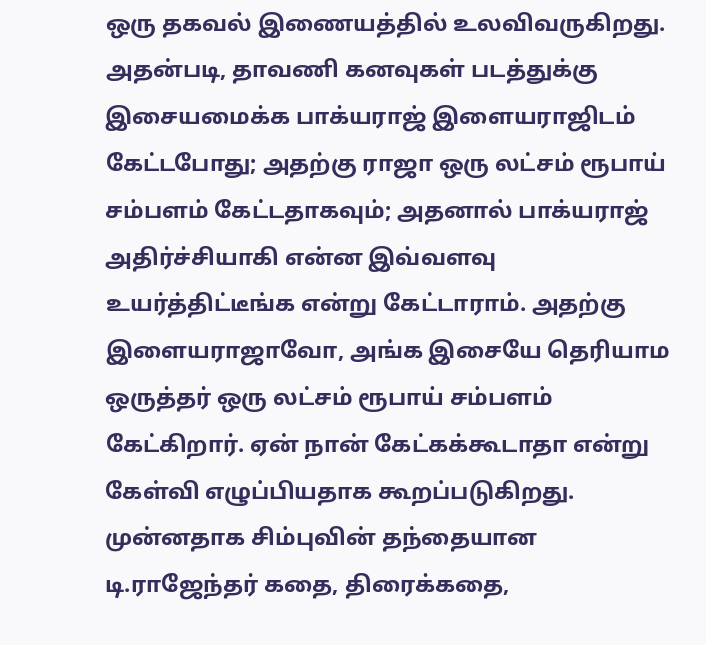ஒரு தகவல் இணையத்தில் உலவிவருகிறது. அதன்படி, தாவணி கனவுகள் படத்துக்கு இசையமைக்க பாக்யராஜ் இளையராஜிடம் கேட்டபோது; அதற்கு ராஜா ஒரு லட்சம் ரூபாய் சம்பளம் கேட்டதாகவும்; அதனால் பாக்யராஜ் அதிர்ச்சியாகி என்ன இவ்வளவு உயர்த்திட்டீங்க என்று கேட்டாராம். அதற்கு இளையராஜாவோ, அங்க இசையே தெரியாம ஒருத்தர் ஒரு லட்சம் ரூபாய் சம்பளம் கேட்கிறார். ஏன் நான் கேட்கக்கூடாதா என்று கேள்வி எழுப்பியதாக கூறப்படுகிறது.
முன்னதாக சிம்புவின் தந்தையான டி.ராஜேந்தர் கதை, திரைக்கதை,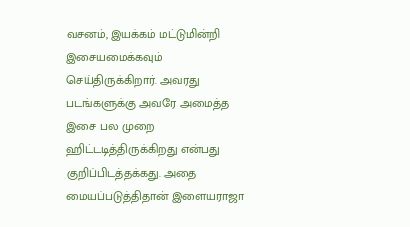வசனம், இயக்கம் மட்டுமின்றி இசையமைக்கவும் செய்திருக்கிறார். அவரது படங்களுக்கு அவரே அமைத்த இசை பல முறை ஹிட்டடித்திருக்கிறது என்பது குறிப்பிடத்தக்கது. அதை மையப்படுத்திதான் இளையராஜா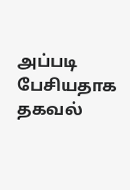அப்படி பேசியதாக தகவல்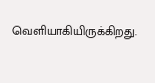வெளியாகியிருக்கிறது.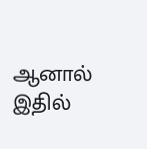ஆனால் இதில்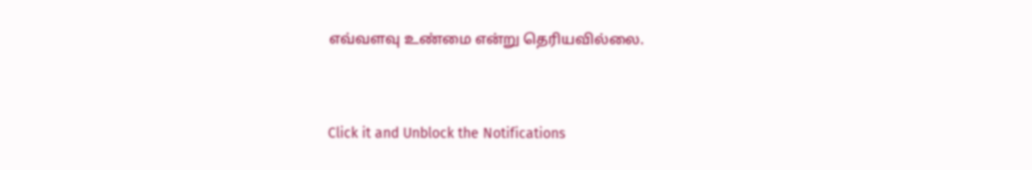எவ்வளவு உண்மை என்று தெரியவில்லை.


Click it and Unblock the Notifications